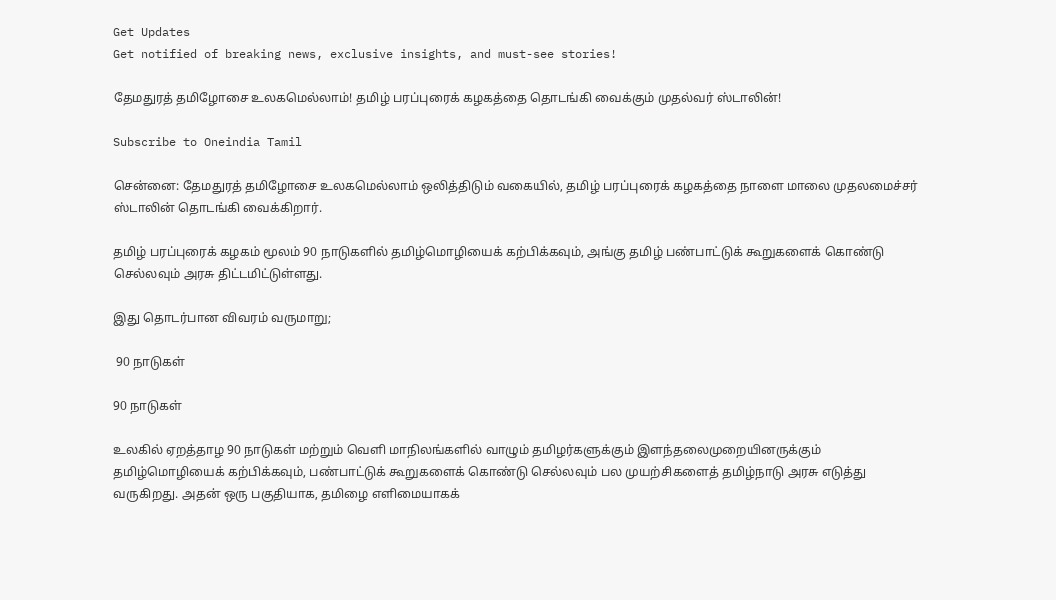Get Updates
Get notified of breaking news, exclusive insights, and must-see stories!

தேமதுரத் தமிழோசை உலகமெல்லாம்! தமிழ் பரப்புரைக் கழகத்தை தொடங்கி வைக்கும் முதல்வர் ஸ்டாலின்!

Subscribe to Oneindia Tamil

சென்னை: தேமதுரத் தமிழோசை உலகமெல்லாம் ஒலித்திடும் வகையில், தமிழ் பரப்புரைக் கழகத்தை நாளை மாலை முதலமைச்சர் ஸ்டாலின் தொடங்கி வைக்கிறார்.

தமிழ் பரப்புரைக் கழகம் மூலம் 90 நாடுகளில் தமிழ்மொழியைக் கற்பிக்கவும், அங்கு தமிழ் பண்பாட்டுக் கூறுகளைக் கொண்டு செல்லவும் அரசு திட்டமிட்டுள்ளது.

இது தொடர்பான விவரம் வருமாறு;

 90 நாடுகள்

90 நாடுகள்

உலகில் ஏறத்தாழ 90 நாடுகள் மற்றும் வெளி மாநிலங்களில் வாழும் தமிழர்களுக்கும் இளந்தலைமுறையினருக்கும் தமிழ்மொழியைக் கற்பிக்கவும், பண்பாட்டுக் கூறுகளைக் கொண்டு செல்லவும் பல முயற்சிகளைத் தமிழ்நாடு அரசு எடுத்து வருகிறது. அதன் ஒரு பகுதியாக, தமிழை எளிமையாகக்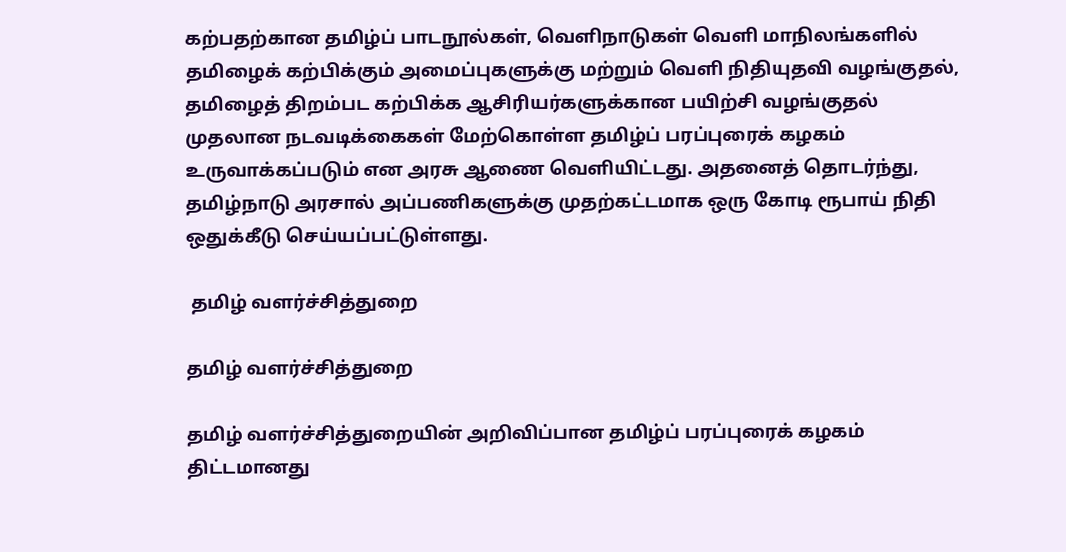கற்பதற்கான தமிழ்ப் பாடநூல்கள், வெளிநாடுகள் வெளி மாநிலங்களில் தமிழைக் கற்பிக்கும் அமைப்புகளுக்கு மற்றும் வெளி நிதியுதவி வழங்குதல், தமிழைத் திறம்பட கற்பிக்க ஆசிரியர்களுக்கான பயிற்சி வழங்குதல் முதலான நடவடிக்கைகள் மேற்கொள்ள தமிழ்ப் பரப்புரைக் கழகம் உருவாக்கப்படும் என அரசு ஆணை வெளியிட்டது. அதனைத் தொடர்ந்து, தமிழ்நாடு அரசால் அப்பணிகளுக்கு முதற்கட்டமாக ஒரு கோடி ரூபாய் நிதி ஒதுக்கீடு செய்யப்பட்டுள்ளது.

 தமிழ் வளர்ச்சித்துறை

தமிழ் வளர்ச்சித்துறை

தமிழ் வளர்ச்சித்துறையின் அறிவிப்பான தமிழ்ப் பரப்புரைக் கழகம் திட்டமானது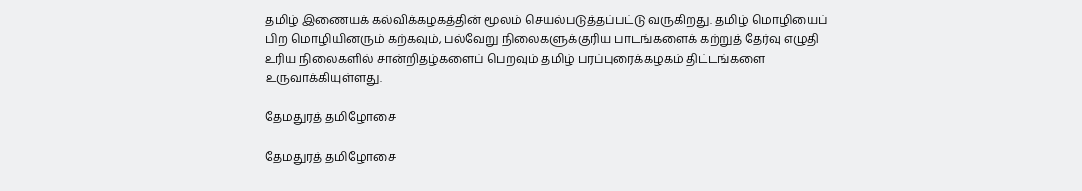தமிழ் இணையக் கல்விக்கழகத்தின் மூலம் செயல்படுத்தப்பட்டு வருகிறது. தமிழ் மொழியைப் பிற மொழியினரும் கற்கவும், பல்வேறு நிலைகளுக்குரிய பாடங்களைக் கற்றுத் தேர்வு எழுதி உரிய நிலைகளில் சான்றிதழ்களைப் பெறவும் தமிழ் பரப்புரைக்கழகம் திட்டங்களை உருவாக்கியுள்ளது.

தேமதுரத் தமிழோசை

தேமதுரத் தமிழோசை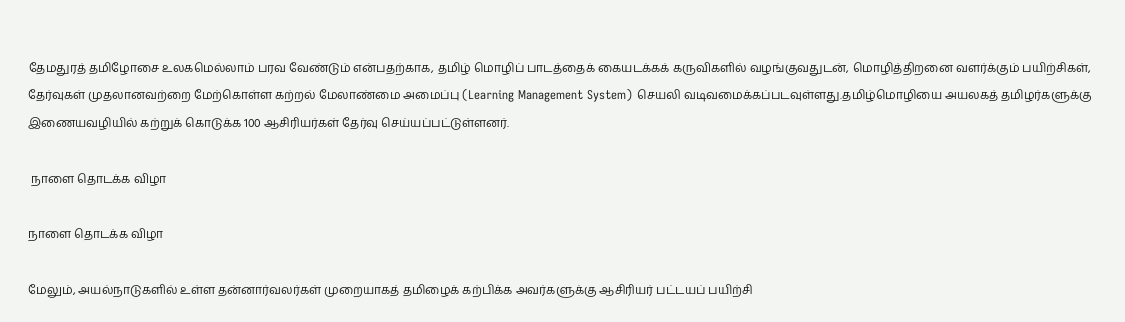தேமதுரத் தமிழோசை உலகமெல்லாம் பரவ வேண்டும் என்பதற்காக, தமிழ் மொழிப் பாடத்தைக் கையடக்கக் கருவிகளில் வழங்குவதுடன், மொழித்திறனை வளர்க்கும் பயிற்சிகள், தேர்வுகள் முதலானவற்றை மேற்கொள்ள கற்றல் மேலாண்மை அமைப்பு (Learning Management System) செயலி வடிவமைக்கப்படவுள்ளது.தமிழ்மொழியை அயலகத் தமிழர்களுக்கு இணையவழியில் கற்றுக் கொடுக்க 100 ஆசிரியர்கள் தேர்வு செய்யப்பட்டுள்ளனர்.

 நாளை தொடக்க விழா

நாளை தொடக்க விழா

மேலும், அயல்நாடுகளில் உள்ள தன்னார்வலர்கள் முறையாகத் தமிழைக் கற்பிக்க அவர்களுக்கு ஆசிரியர் பட்டயப் பயிற்சி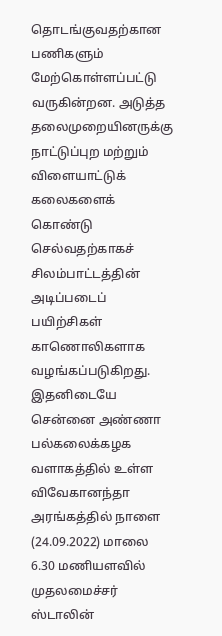தொடங்குவதற்கான பணிகளும் மேற்கொள்ளப்பட்டு வருகின்றன. அடுத்த தலைமுறையினருக்கு நாட்டுப்புற மற்றும் விளையாட்டுக் கலைகளைக் கொண்டு செல்வதற்காகச் சிலம்பாட்டத்தின் அடிப்படைப் பயிற்சிகள் காணொலிகளாக வழங்கப்படுகிறது. இதனிடையே சென்னை அண்ணா பல்கலைக்கழக வளாகத்தில் உள்ள விவேகானந்தா அரங்கத்தில் நாளை (24.09.2022) மாலை 6.30 மணியளவில் முதலமைச்சர் ஸ்டாலின்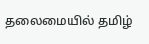தலைமையில் தமிழ்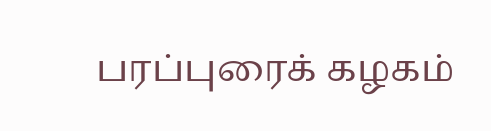பரப்புரைக் கழகம்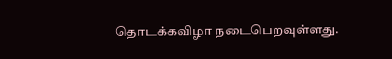தொடக்கவிழா நடைபெறவுள்ளது.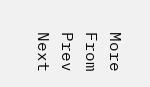More From
Prev
Next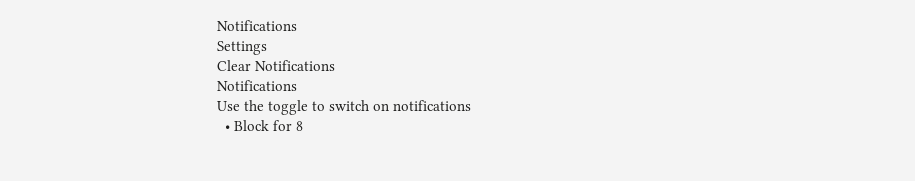Notifications
Settings
Clear Notifications
Notifications
Use the toggle to switch on notifications
  • Block for 8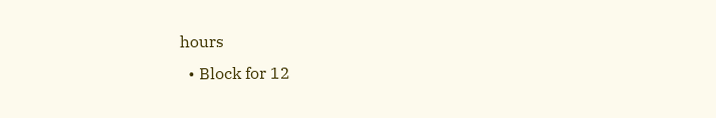hours
  • Block for 12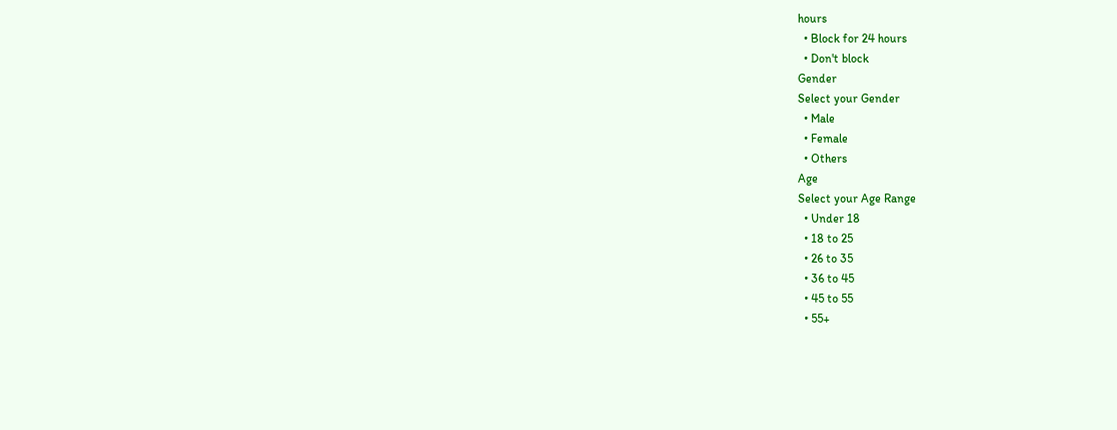hours
  • Block for 24 hours
  • Don't block
Gender
Select your Gender
  • Male
  • Female
  • Others
Age
Select your Age Range
  • Under 18
  • 18 to 25
  • 26 to 35
  • 36 to 45
  • 45 to 55
  • 55+